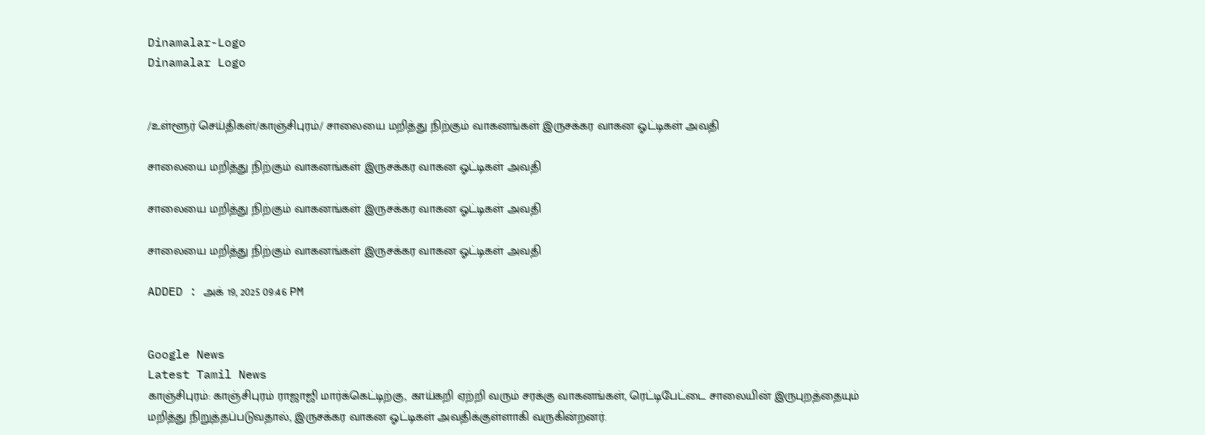Dinamalar-Logo
Dinamalar Logo


/உள்ளூர் செய்திகள்/காஞ்சிபுரம்/ சாலையை மறித்து நிற்கும் வாகனங்கள் இருசக்கர வாகன ஓட்டிகள் அவதி

சாலையை மறித்து நிற்கும் வாகனங்கள் இருசக்கர வாகன ஓட்டிகள் அவதி

சாலையை மறித்து நிற்கும் வாகனங்கள் இருசக்கர வாகன ஓட்டிகள் அவதி

சாலையை மறித்து நிற்கும் வாகனங்கள் இருசக்கர வாகன ஓட்டிகள் அவதி

ADDED : அக் 19, 2025 09:46 PM


Google News
Latest Tamil News
காஞ்சிபுரம்: காஞ்சிபுரம் ராஜாஜி மார்க்கெட்டிற்கு, காய்கறி ஏற்றி வரும் சரக்கு வாகனங்கள், ரெட்டிபேட்டை சாலையின் இருபுறத்தையும் மறித்து நிறுத்தப்படுவதால், இருசக்கர வாகன ஓட்டிகள் அவதிக்குள்ளாகி வருகின்றனர்.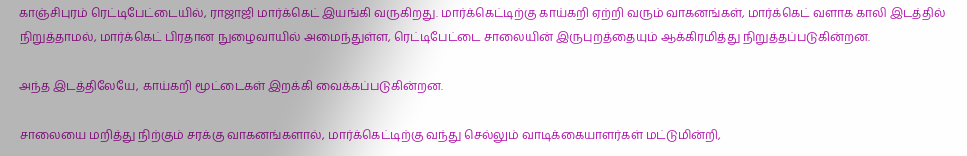காஞ்சிபுரம் ரெட்டிபேட்டையில், ராஜாஜி மார்க்கெட் இயங்கி வருகிறது. மார்க்கெட்டிற்கு காய்கறி ஏற்றி வரும் வாகனங்கள், மார்க்கெட் வளாக காலி இடத்தில் நிறுத்தாமல், மார்க்கெட் பிரதான நுழைவாயில் அமைந்துள்ள, ரெட்டிபேட்டை சாலையின் இருபுறத்தையும் ஆக்கிரமித்து நிறுத்தப்படுகின்றன.

அந்த இடத்திலேயே, காய்கறி மூட்டைகள் இறக்கி வைக்கப்படுகின்றன.

சாலையை மறித்து நிற்கும் சரக்கு வாகனங்களால், மார்க்கெட்டிற்கு வந்து செல்லும் வாடிக்கையாளர்கள் மட்டுமின்றி,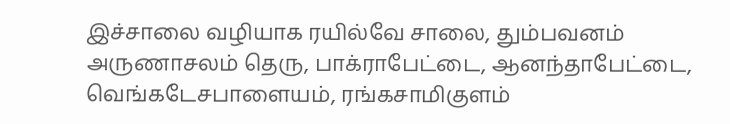இச்சாலை வழியாக ரயில்வே சாலை, தும்பவனம் அருணாசலம் தெரு, பாக்ராபேட்டை, ஆனந்தாபேட்டை, வெங்கடேசபாளையம், ரங்கசாமிகுளம்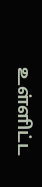உள்ளிட்ட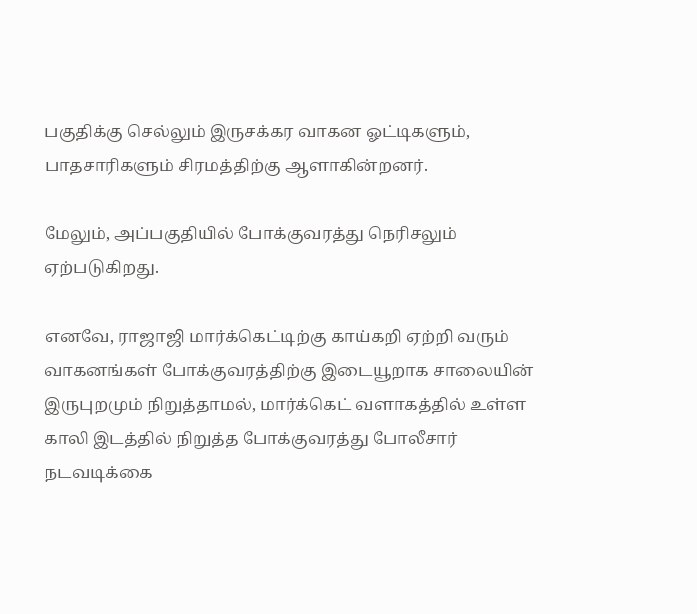பகுதிக்கு செல்லும் இருசக்கர வாகன ஓட்டிகளும், பாதசாரிகளும் சிரமத்திற்கு ஆளாகின்றனர்.

மேலும், அப்பகுதியில் போக்குவரத்து நெரிசலும் ஏற்படுகிறது.

எனவே, ராஜாஜி மார்க்கெட்டிற்கு காய்கறி ஏற்றி வரும் வாகனங்கள் போக்குவரத்திற்கு இடையூறாக சாலையின் இருபுறமும் நிறுத்தாமல், மார்க்கெட் வளாகத்தில் உள்ள காலி இடத்தில் நிறுத்த போக்குவரத்து போலீசார் நடவடிக்கை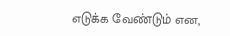எடுக்க வேண்டும் என,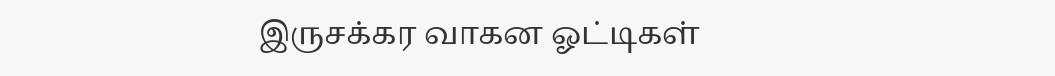இருசக்கர வாகன ஓட்டிகள்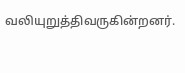வலியுறுத்திவருகின்றனர்.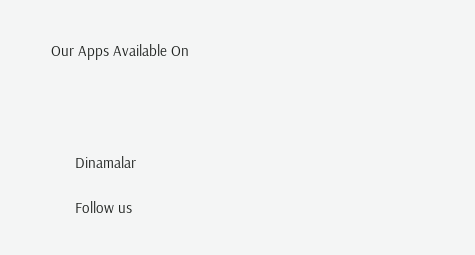Our Apps Available On




      Dinamalar

      Follow us